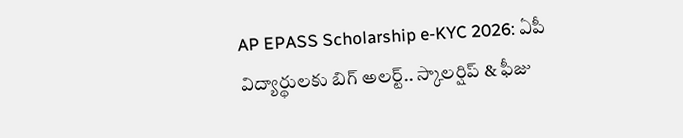AP EPASS Scholarship e-KYC 2026: ఏపీ విద్యార్థులకు బిగ్ అలర్ట్.. స్కాలర్షిప్ & ఫీజు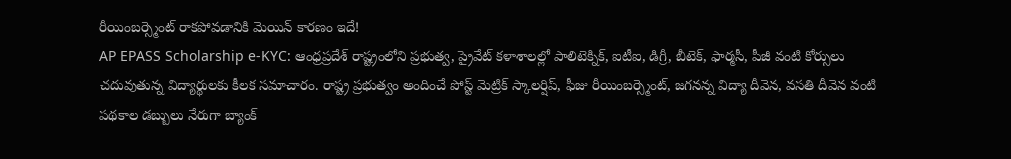రీయింబర్స్మెంట్ రాకపోవడానికి మెయిన్ కారణం ఇదే!
AP EPASS Scholarship e-KYC: ఆంధ్రప్రదేశ్ రాష్ట్రంలోని ప్రభుత్వ, ప్రైవేట్ కళాశాలల్లో పాలిటెక్నిక్, ఐటీఐ, డిగ్రీ, బీటెక్, ఫార్మసీ, పీజీ వంటి కోర్సులు చదువుతున్న విద్యార్థులకు కీలక సమాచారం. రాష్ట్ర ప్రభుత్వం అందించే పోస్ట్ మెట్రిక్ స్కాలర్షిప్, ఫీజు రీయింబర్స్మెంట్, జగనన్న విద్యా దీవెన, వసతి దీవెన వంటి పథకాల డబ్బులు నేరుగా బ్యాంక్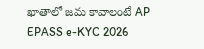ఖాతాలో జమ కావాలంటే AP EPASS e-KYC 2026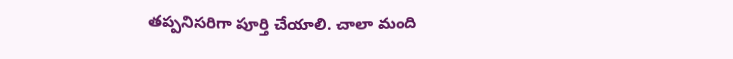తప్పనిసరిగా పూర్తి చేయాలి. చాలా మంది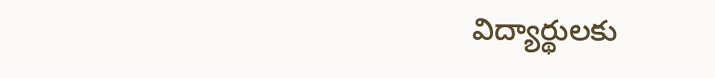విద్యార్థులకు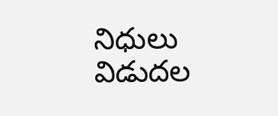నిధులు విడుదల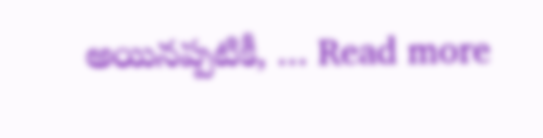అయినప్పటికీ, … Read more